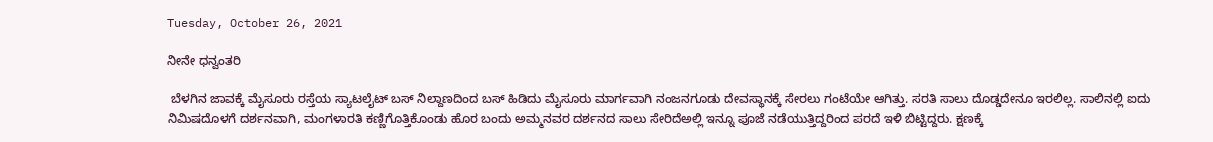Tuesday, October 26, 2021

ನೀನೇ ಧನ್ವಂತರಿ

 ಬೆಳಗಿನ ಜಾವಕ್ಕೆ ಮೈಸೂರು ರಸ್ತೆಯ ಸ್ಯಾಟಲೈಟ್ ಬಸ್ ನಿಲ್ದಾಣದಿಂದ ಬಸ್ ಹಿಡಿದು ಮೈಸೂರು ಮಾರ್ಗವಾಗಿ ನಂಜನಗೂಡು ದೇವಸ್ಥಾನಕ್ಕೆ ಸೇರಲು ಗಂಟೆಯೇ ಆಗಿತ್ತು. ಸರತಿ ಸಾಲು ದೊಡ್ಡದೇನೂ ಇರಲಿಲ್ಲ. ಸಾಲಿನಲ್ಲಿ ಐದು ನಿಮಿಷದೊಳಗೆ ದರ್ಶನವಾಗಿ, ಮಂಗಳಾರತಿ ಕಣ್ಣಿಗೊತ್ತಿಕೊಂಡು ಹೊರ ಬಂದು ಅಮ್ಮನವರ ದರ್ಶನದ ಸಾಲು ಸೇರಿದೆಅಲ್ಲಿ ಇನ್ನೂ ಪೂಜೆ ನಡೆಯುತ್ತಿದ್ದರಿಂದ ಪರದೆ ಇಳಿ ಬಿಟ್ಟಿದ್ದರು. ಕ್ಷಣಕ್ಕೆ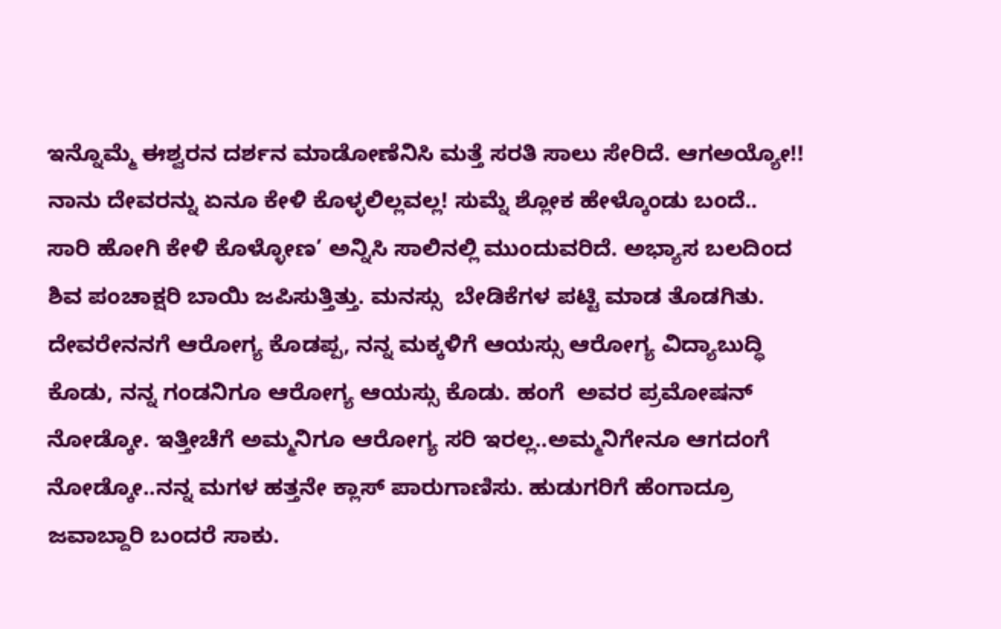ಇನ್ನೊಮ್ಮೆ ಈಶ್ವರನ ದರ್ಶನ ಮಾಡೋಣೆನಿಸಿ ಮತ್ತೆ ಸರತಿ ಸಾಲು ಸೇರಿದೆ. ಆಗಅಯ್ಯೋ!! ನಾನು ದೇವರನ್ನು ಏನೂ ಕೇಳಿ ಕೊಳ್ಳಲಿಲ್ಲವಲ್ಲ! ಸುಮ್ನೆ ಶ್ಲೋಕ ಹೇಳ್ಕೊಂಡು ಬಂದೆ.. ಸಾರಿ ಹೋಗಿ ಕೇಳಿ ಕೊಳ್ಳೋಣ’ ಅನ್ನಿಸಿ ಸಾಲಿನಲ್ಲಿ ಮುಂದುವರಿದೆ. ಅಭ್ಯಾಸ ಬಲದಿಂದ ಶಿವ ಪಂಚಾಕ್ಷರಿ ಬಾಯಿ ಜಪಿಸುತ್ತಿತ್ತು. ಮನಸ್ಸು  ಬೇಡಿಕೆಗಳ ಪಟ್ಟಿ ಮಾಡ ತೊಡಗಿತು. ದೇವರೇನನಗೆ ಆರೋಗ್ಯ ಕೊಡಪ್ಪ, ನನ್ನ ಮಕ್ಕಳಿಗೆ ಆಯಸ್ಸು ಆರೋಗ್ಯ ವಿದ್ಯಾಬುದ್ಧಿ ಕೊಡು, ನನ್ನ ಗಂಡನಿಗೂ ಆರೋಗ್ಯ ಆಯಸ್ಸು ಕೊಡು. ಹಂಗೆ  ಅವರ ಪ್ರಮೋಷನ್ ನೋಡ್ಕೋ. ಇತ್ತೀಚೆಗೆ ಅಮ್ಮನಿಗೂ ಆರೋಗ್ಯ ಸರಿ ಇರಲ್ಲ..ಅಮ್ಮನಿಗೇನೂ ಆಗದಂಗೆ ನೋಡ್ಕೋ..ನನ್ನ ಮಗಳ ಹತ್ತನೇ ಕ್ಲಾಸ್ ಪಾರುಗಾಣಿಸು. ಹುಡುಗರಿಗೆ ಹೆಂಗಾದ್ರೂ ಜವಾಬ್ದಾರಿ ಬಂದರೆ ಸಾಕು.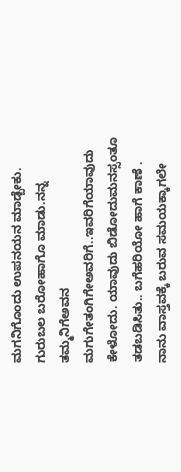ಮಗನಿಗೊಂದು ಉಪನಯನ ಮಾಡ್ಬೇಕು. ಗುರುಬಲ ಬರೋಹಾಗೊ ಮಾಡು.ನನ್ನ ತಮ್ಮನಿಗೆಅವನ ಮಗುಗೇತಂಗಿಗೇಅವರಿಗೆ..ಇವರಿಗೆಯಾವುದು ಕೇಳೋದು. ಯಾವುದು ಬಿಡೋದುಮನಸ್ಸಂತೂ ತಡಬಡಿಸಿತು.. ಬಗೆಹರಿಯೋ ಹಾಗೆ ಕಾಣೆ . ನಾನು ವಾಸ್ತವಕ್ಕೆ ಬರುವ ಸಮಯಕ್ಕಾಗಲೇ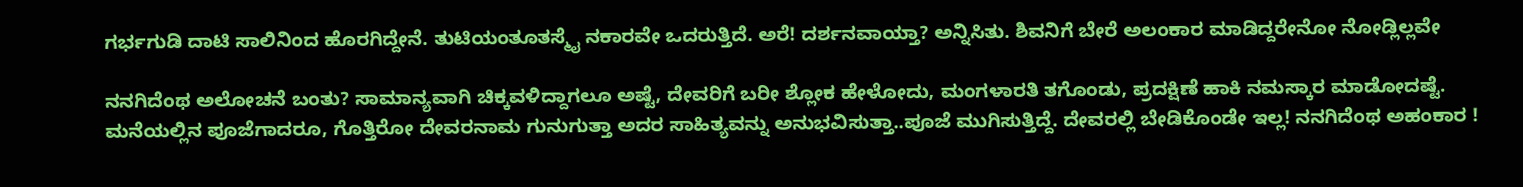ಗರ್ಭಗುಡಿ ದಾಟಿ ಸಾಲಿನಿಂದ ಹೊರಗಿದ್ದೇನೆ. ತುಟಿಯಂತೂತಸ್ಮೈ ನಕಾರವೇ ಒದರುತ್ತಿದೆ. ಅರೆ! ದರ್ಶನವಾಯ್ತಾ? ಅನ್ನಿಸಿತು. ಶಿವನಿಗೆ ಬೇರೆ ಅಲಂಕಾರ ಮಾಡಿದ್ದರೇನೋ ನೋಡ್ಲಿಲ್ಲವೇ

ನನಗಿದೆಂಥ ಅಲೋಚನೆ ಬಂತು? ಸಾಮಾನ್ಯವಾಗಿ ಚಿಕ್ಕವಳಿದ್ದಾಗಲೂ ಅಷ್ಟೆ, ದೇವರಿಗೆ ಬರೀ ಶ್ಲೋಕ ಹೇಳೋದು, ಮಂಗಳಾರತಿ ತಗೊಂಡು, ಪ್ರದಕ್ಷಿಣೆ ಹಾಕಿ ನಮಸ್ಕಾರ ಮಾಡೋದಷ್ಟೆ. ಮನೆಯಲ್ಲಿನ ಪೂಜೆಗಾದರೂ, ಗೊತ್ತಿರೋ ದೇವರನಾಮ ಗುನುಗುತ್ತಾ ಅದರ ಸಾಹಿತ್ಯವನ್ನು ಅನುಭವಿಸುತ್ತಾ..ಪೂಜೆ ಮುಗಿಸುತ್ತಿದ್ದೆ. ದೇವರಲ್ಲಿ ಬೇಡಿಕೊಂಡೇ ಇಲ್ಲ! ನನಗಿದೆಂಥ ಅಹಂಕಾರ !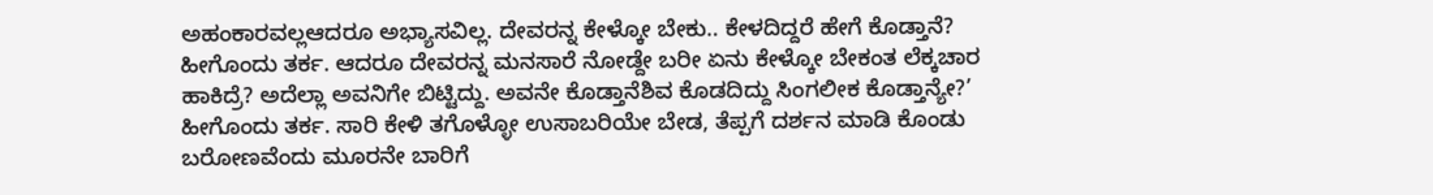ಅಹಂಕಾರವಲ್ಲಆದರೂ ಅಭ್ಯಾಸವಿಲ್ಲ. ದೇವರನ್ನ ಕೇಳ್ಕೋ ಬೇಕು.. ಕೇಳದಿದ್ದರೆ ಹೇಗೆ ಕೊಡ್ತಾನೆ? ಹೀಗೊಂದು ತರ್ಕ. ಆದರೂ ದೇವರನ್ನ ಮನಸಾರೆ ನೋಡ್ದೇ ಬರೀ ಏನು ಕೇಳ್ಕೋ ಬೇಕಂತ ಲೆಕ್ಕಚಾರ ಹಾಕಿದ್ರೆ? ಅದೆಲ್ಲಾ ಅವನಿಗೇ ಬಿಟ್ಟಿದ್ದು. ಅವನೇ ಕೊಡ್ತಾನೆಶಿವ ಕೊಡದಿದ್ದು ಸಿಂಗಲೀಕ ಕೊಡ್ತಾನ್ಯೇ?’  ಹೀಗೊಂದು ತರ್ಕ. ಸಾರಿ ಕೇಳಿ ತಗೊಳ್ಳೋ ಉಸಾಬರಿಯೇ ಬೇಡ, ತೆಪ್ಪಗೆ ದರ್ಶನ ಮಾಡಿ ಕೊಂಡು ಬರೋಣವೆಂದು ಮೂರನೇ ಬಾರಿಗೆ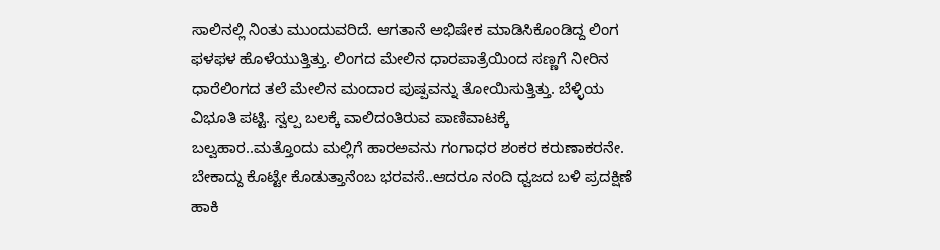ಸಾಲಿನಲ್ಲಿ ನಿಂತು ಮುಂದುವರಿದೆ. ಆಗತಾನೆ ಅಭಿಷೇಕ ಮಾಡಿಸಿಕೊಂಡಿದ್ದ ಲಿಂಗ ಫಳಫಳ ಹೊಳೆಯುತ್ತಿತ್ತು. ಲಿಂಗದ ಮೇಲಿನ ಧಾರಪಾತ್ರೆಯಿಂದ ಸಣ್ಣಗೆ ನೀರಿನ ಧಾರೆಲಿಂಗದ ತಲೆ ಮೇಲಿನ ಮಂದಾರ ಪುಷ್ಪವನ್ನು ತೋಯಿಸುತ್ತಿತ್ತು. ಬೆಳ್ಳಿಯ ವಿಭೂತಿ ಪಟ್ಟಿ. ಸ್ವಲ್ಪ ಬಲಕ್ಕೆ ವಾಲಿದಂತಿರುವ ಪಾಣಿವಾಟಕ್ಕೆ  ಬಲ್ವಹಾರ..ಮತ್ತೊಂದು ಮಲ್ಲಿಗೆ ಹಾರಅವನು ಗಂಗಾಧರ ಶಂಕರ ಕರುಣಾಕರನೇ. ಬೇಕಾದ್ದು ಕೊಟ್ಟೇ ಕೊಡುತ್ತಾನೆಂಬ ಭರವಸೆ..ಆದರೂ ನಂದಿ ಧ್ವಜದ ಬಳಿ ಪ್ರದಕ್ಷಿಣೆ ಹಾಕಿ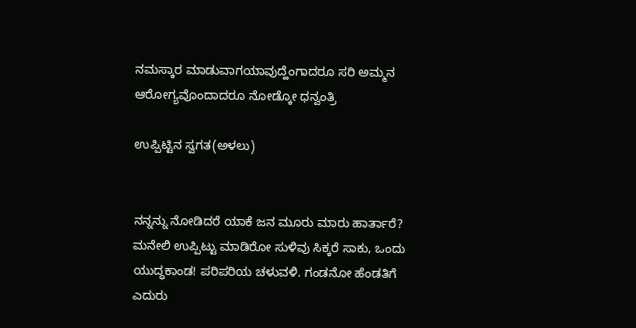ನಮಸ್ಕಾರ ಮಾಡುವಾಗಯಾವುದ್ಹೆಂಗಾದರೂ ಸರಿ ಅಮ್ಮನ ಆರೋಗ್ಯವೊಂದಾದರೂ ನೋಡ್ಕೋ ಧನ್ವಂತ್ರಿ

ಉಪ್ಪಿಟ್ಟಿನ ಸ್ವಗತ(ಅಳಲು)


ನನ್ನನ್ನು ನೋಡಿದರೆ ಯಾಕೆ ಜನ ಮೂರು ಮಾರು ಹಾರ್ತಾರೆ? ಮನೇಲಿ ಉಪ್ಪಿಟ್ಟು ಮಾಡಿರೋ ಸುಳಿವು ಸಿಕ್ಕರೆ ಸಾಕು, ಒಂದು ಯುದ್ಧಕಾಂಡ! ಪರಿಪರಿಯ ಚಳುವಳಿ. ಗಂಡನೋ ಹೆಂಡತಿಗೆ ಎದುರು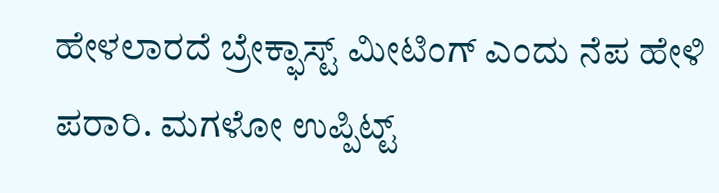ಹೇಳಲಾರದೆ ಬ್ರೇಕ್ಫಾಸ್ಟ್ ಮೀಟಿಂಗ್ ಎಂದು ನೆಪ ಹೇಳಿ ಪರಾರಿ. ಮಗಳೋ ಉಪ್ಪಿಟ್ಟ್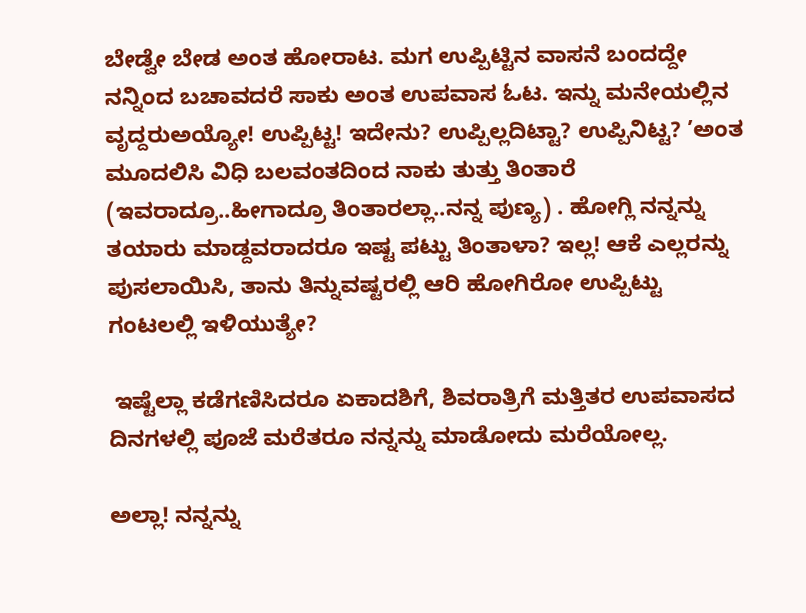ಬೇಡ್ವೇ ಬೇಡ ಅಂತ ಹೋರಾಟ. ಮಗ ಉಪ್ಪಿಟ್ಟಿನ ವಾಸನೆ ಬಂದದ್ದೇ ನನ್ನಿಂದ ಬಚಾವದರೆ ಸಾಕು ಅಂತ ಉಪವಾಸ ಓಟ. ಇನ್ನು ಮನೇಯಲ್ಲಿನ ವೃದ್ದರುಅಯ್ಯೋ! ಉಪ್ಪಿಟ್ಟ! ಇದೇನು? ಉಪ್ಪಿಲ್ಲದಿಟ್ಟಾ? ಉಪ್ಪಿನಿಟ್ಟ? ’ಅಂತ ಮೂದಲಿಸಿ ವಿಧಿ ಬಲವಂತದಿಂದ ನಾಕು ತುತ್ತು ತಿಂತಾರೆ (ಇವರಾದ್ರೂ..ಹೀಗಾದ್ರೂ ತಿಂತಾರಲ್ಲಾ..ನನ್ನ ಪುಣ್ಯ) . ಹೋಗ್ಲಿ ನನ್ನನ್ನು ತಯಾರು ಮಾಡ್ದವರಾದರೂ ಇಷ್ಟ ಪಟ್ಟು ತಿಂತಾಳಾ? ಇಲ್ಲ! ಆಕೆ ಎಲ್ಲರನ್ನು ಪುಸಲಾಯಿಸಿ, ತಾನು ತಿನ್ನುವಷ್ಟರಲ್ಲಿ ಆರಿ ಹೋಗಿರೋ ಉಪ್ಪಿಟ್ಟು ಗಂಟಲಲ್ಲಿ ಇಳಿಯುತ್ಯೇ?

 ಇಷ್ಟೆಲ್ಲಾ ಕಡೆಗಣಿಸಿದರೂ ಏಕಾದಶಿಗೆ, ಶಿವರಾತ್ರಿಗೆ ಮತ್ತಿತರ ಉಪವಾಸದ ದಿನಗಳಲ್ಲಿ ಪೂಜೆ ಮರೆತರೂ ನನ್ನನ್ನು ಮಾಡೋದು ಮರೆಯೋಲ್ಲ.

ಅಲ್ಲಾ! ನನ್ನನ್ನು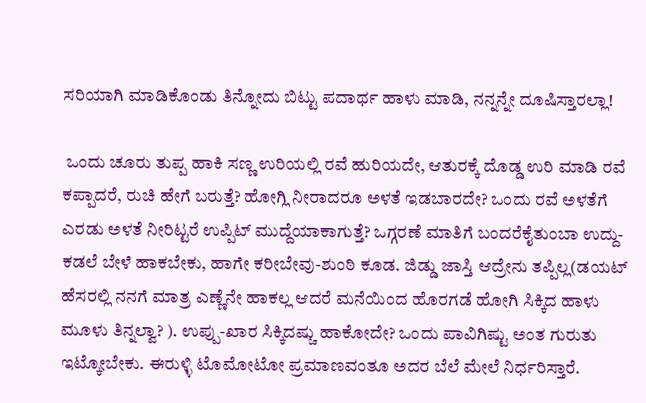ಸರಿಯಾಗಿ ಮಾಡಿಕೊಂಡು ತಿನ್ನೋದು ಬಿಟ್ಟು ಪದಾರ್ಥ ಹಾಳು ಮಾಡಿ, ನನ್ನನ್ನೇ ದೂಷಿಸ್ತಾರಲ್ಲಾ!

 ಒಂದು ಚೂರು ತುಪ್ಪ ಹಾಕಿ ಸಣ್ಣ ಉರಿಯಲ್ಲಿ ರವೆ ಹುರಿಯದೇ, ಆತುರಕ್ಕೆ ದೊಡ್ಡ ಉರಿ ಮಾಡಿ ರವೆ ಕಪ್ಪಾದರೆ, ರುಚಿ ಹೇಗೆ ಬರುತ್ತೆ? ಹೋಗ್ಲಿ ನೀರಾದರೂ ಅಳತೆ ಇಡಬಾರದೇ? ಒಂದು ರವೆ ಅಳತೆಗೆ ಎರಡು ಅಳತೆ ನೀರಿಟ್ಟರೆ ಉಪ್ಪಿಟ್ ಮುದ್ದೆಯಾಕಾಗುತ್ತೆ? ಒಗ್ಗರಣೆ ಮಾತಿಗೆ ಬಂದರೆಕೈತುಂಬಾ ಉದ್ದು-ಕಡಲೆ ಬೇಳೆ ಹಾಕಬೇಕು, ಹಾಗೇ ಕರೀಬೇವು-ಶುಂಠಿ ಕೂಡ. ಜಿಡ್ಡು ಜಾಸ್ತಿ ಆದ್ರೇನು ತಪ್ಪಿಲ್ಲ(ಡಯಟ್ ಹೆಸರಲ್ಲಿ ನನಗೆ ಮಾತ್ರ ಎಣ್ಣೆನೇ ಹಾಕಲ್ಲ ಆದರೆ ಮನೆಯಿಂದ ಹೊರಗಡೆ ಹೋಗಿ ಸಿಕ್ಕಿದ ಹಾಳು ಮೂಳು ತಿನ್ನಲ್ವಾ? ). ಉಪ್ಪು-ಖಾರ ಸಿಕ್ಕಿದಷ್ಚು ಹಾಕೋದೇ? ಒಂದು ಪಾವಿಗಿಷ್ಟು ಅಂತ ಗುರುತು ಇಟ್ಕೋಬೇಕು. ಈರುಳ್ಳಿ ಟೊಮೋಟೋ ಪ್ರಮಾಣವಂತೂ ಅದರ ಬೆಲೆ ಮೇಲೆ ನಿರ್ಧರಿಸ್ತಾರೆ.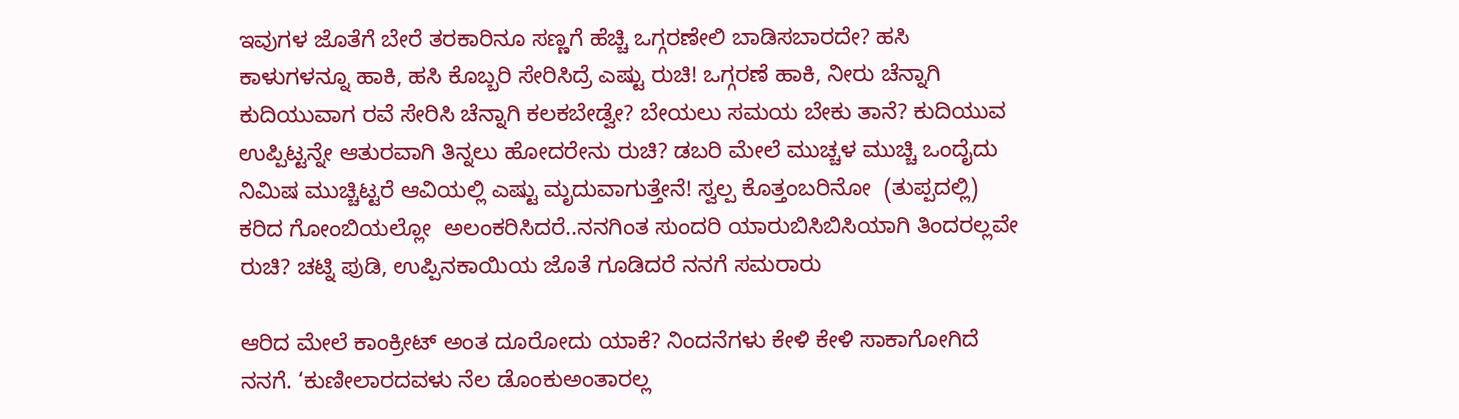ಇವುಗಳ ಜೊತೆಗೆ ಬೇರೆ ತರಕಾರಿನೂ ಸಣ್ಣಗೆ ಹೆಚ್ಚಿ ಒಗ್ಗರಣೇಲಿ ಬಾಡಿಸಬಾರದೇ? ಹಸಿ ಕಾಳುಗಳನ್ನೂ ಹಾಕಿ, ಹಸಿ ಕೊಬ್ಬರಿ ಸೇರಿಸಿದ್ರೆ ಎಷ್ಟು ರುಚಿ! ಒಗ್ಗರಣೆ ಹಾಕಿ, ನೀರು ಚೆನ್ನಾಗಿ ಕುದಿಯುವಾಗ ರವೆ ಸೇರಿಸಿ ಚೆನ್ನಾಗಿ ಕಲಕಬೇಡ್ವೇ? ಬೇಯಲು ಸಮಯ ಬೇಕು ತಾನೆ? ಕುದಿಯುವ ಉಪ್ಪಿಟ್ಟನ್ನೇ ಆತುರವಾಗಿ ತಿನ್ನಲು ಹೋದರೇನು ರುಚಿ? ಡಬರಿ ಮೇಲೆ ಮುಚ್ಚಳ ಮುಚ್ಚಿ ಒಂದೈದು ನಿಮಿಷ ಮುಚ್ಚಿಟ್ಟರೆ ಆವಿಯಲ್ಲಿ ಎಷ್ಟು ಮೃದುವಾಗುತ್ತೇನೆ! ಸ್ವಲ್ಪ ಕೊತ್ತಂಬರಿನೋ  (ತುಪ್ಪದಲ್ಲಿ) ಕರಿದ ಗೋಂಬಿಯಲ್ಲೋ  ಅಲಂಕರಿಸಿದರೆ..ನನಗಿಂತ ಸುಂದರಿ ಯಾರುಬಿಸಿಬಿಸಿಯಾಗಿ ತಿಂದರಲ್ಲವೇ ರುಚಿ? ಚಟ್ನಿ ಪುಡಿ, ಉಪ್ಪಿನಕಾಯಿಯ ಜೊತೆ ಗೂಡಿದರೆ ನನಗೆ ಸಮರಾರು

ಆರಿದ ಮೇಲೆ ಕಾಂಕ್ರೀಟ್ ಅಂತ ದೂರೋದು ಯಾಕೆ? ನಿಂದನೆಗಳು ಕೇಳಿ ಕೇಳಿ ಸಾಕಾಗೋಗಿದೆ ನನಗೆ. ‘ಕುಣೀಲಾರದವಳು ನೆಲ ಡೊಂಕುಅಂತಾರಲ್ಲ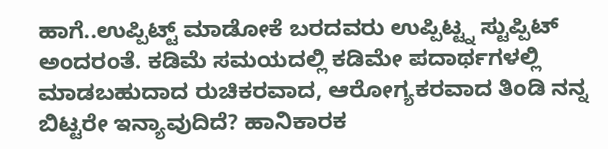ಹಾಗೆ..ಉಪ್ಪಿಟ್ಟ್ ಮಾಡೋಕೆ ಬರದವರು ಉಪ್ಪಿಟ್ಟ್ನ ಸ್ಟುಪ್ಪಿಟ್ ಅಂದರಂತೆ. ಕಡಿಮೆ ಸಮಯದಲ್ಲಿ ಕಡಿಮೇ ಪದಾರ್ಥಗಳಲ್ಲಿ  ಮಾಡಬಹುದಾದ ರುಚಿಕರವಾದ, ಆರೋಗ್ಯಕರವಾದ ತಿಂಡಿ ನನ್ನ ಬಿಟ್ಟರೇ ಇನ್ಯಾವುದಿದೆ? ಹಾನಿಕಾರಕ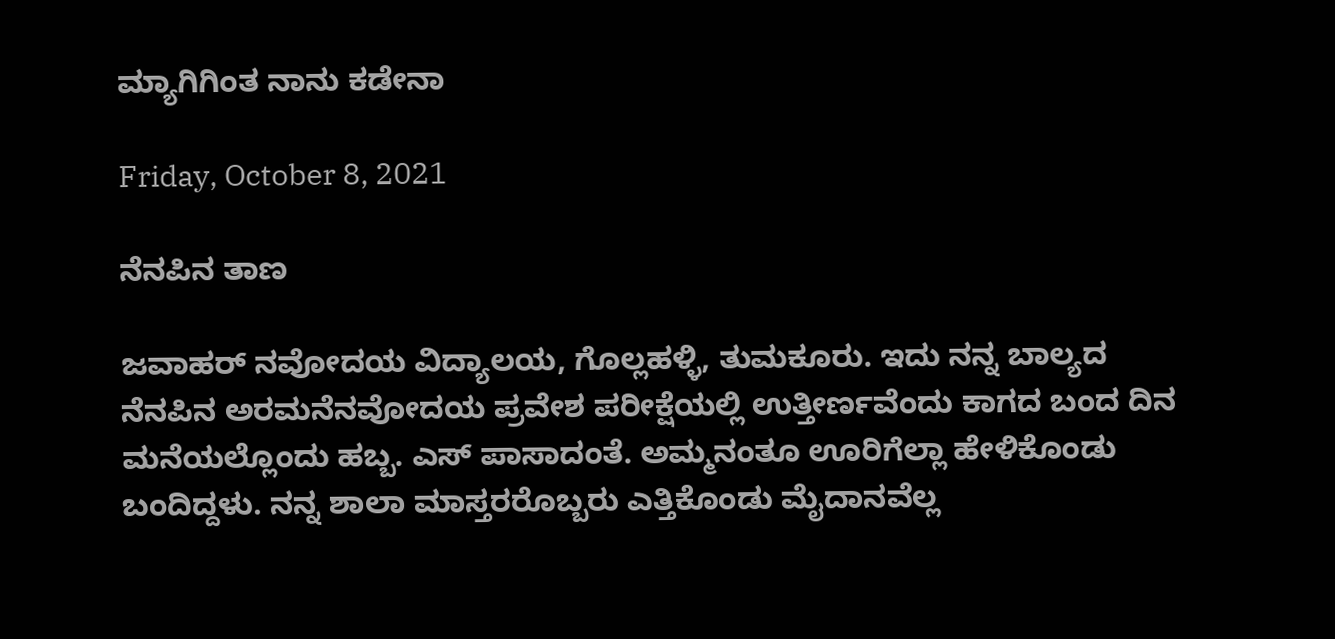ಮ್ಯಾಗಿಗಿಂತ ನಾನು ಕಡೇನಾ

Friday, October 8, 2021

ನೆನಪಿನ ತಾಣ

ಜವಾಹರ್ ನವೋದಯ ವಿದ್ಯಾಲಯ, ಗೊಲ್ಲಹಳ್ಳಿ, ತುಮಕೂರು. ಇದು ನನ್ನ ಬಾಲ್ಯದ ನೆನಪಿನ ಅರಮನೆನವೋದಯ ಪ್ರವೇಶ ಪರೀಕ್ಷೆಯಲ್ಲಿ ಉತ್ತೀರ್ಣವೆಂದು ಕಾಗದ ಬಂದ ದಿನ ಮನೆಯಲ್ಲೊಂದು ಹಬ್ಬ. ಎಸ್ ಪಾಸಾದಂತೆ. ಅಮ್ಮನಂತೂ ಊರಿಗೆಲ್ಲಾ ಹೇಳಿಕೊಂಡು ಬಂದಿದ್ದಳು. ನನ್ನ ಶಾಲಾ ಮಾಸ್ತರರೊಬ್ಬರು ಎತ್ತಿಕೊಂಡು ಮೈದಾನವೆಲ್ಲ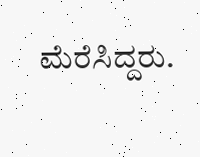ಮೆರೆಸಿದ್ದರು.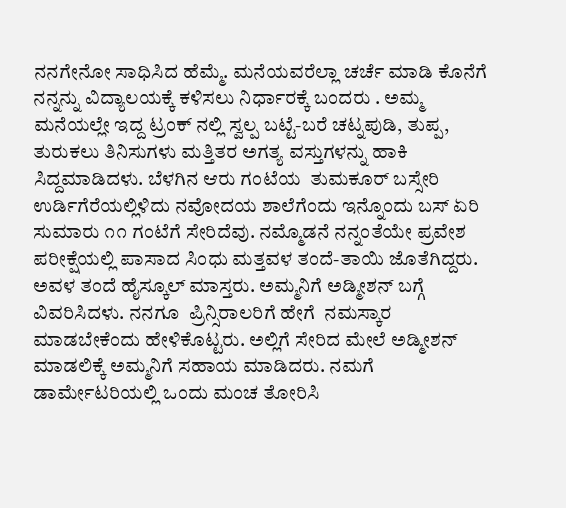ನನಗೇನೋ ಸಾಧಿಸಿದ ಹೆಮ್ಮೆ. ಮನೆಯವರೆಲ್ಲಾ ಚರ್ಚೆ ಮಾಡಿ ಕೊನೆಗೆ ನನ್ನನ್ನು ವಿದ್ಯಾಲಯಕ್ಕೆ ಕಳಿಸಲು ನಿರ್ಧಾರಕ್ಕೆ ಬಂದರು . ಅಮ್ಮ ಮನೆಯಲ್ಲೇ ಇದ್ದ ಟ್ರಂಕ್ ನಲ್ಲಿ ಸ್ವಲ್ಪ ಬಟ್ಟೆ-ಬರೆ ಚಟ್ನಪುಡಿ, ತುಪ್ಪ, ತುರುಕಲು ತಿನಿಸುಗಳು ಮತ್ತಿತರ ಅಗತ್ಯ ವಸ್ತುಗಳನ್ನು ಹಾಕಿ ಸಿದ್ದಮಾಡಿದಳು. ಬೆಳಗಿನ ಆರು ಗಂಟೆಯ  ತುಮಕೂರ್ ಬಸ್ಸೇರಿ ಉರ್ಡಿಗೆರೆಯಲ್ಲಿಳಿದು ನವೋದಯ ಶಾಲೆಗೆಂದು ಇನ್ನೊಂದು ಬಸ್ ಏರಿ ಸುಮಾರು ೧೧ ಗಂಟೆಗೆ ಸೇರಿದೆವು. ನಮ್ಮೊಡನೆ ನನ್ನಂತೆಯೇ ಪ್ರವೇಶ ಪರೀಕ್ಷೆಯಲ್ಲಿ ಪಾಸಾದ ಸಿಂಧು ಮತ್ತವಳ ತಂದೆ-ತಾಯಿ ಜೊತೆಗಿದ್ದರು. ಅವಳ ತಂದೆ ಹೈಸ್ಕೂಲ್ ಮಾಸ್ತರು. ಅಮ್ಮನಿಗೆ ಅಡ್ಮೀಶನ್ ಬಗ್ಗೆ  ವಿವರಿಸಿದಳು. ನನಗೂ  ಪ್ರಿನ್ಸಿರಾಲರಿಗೆ ಹೇಗೆ  ನಮಸ್ಕಾರ ಮಾಡಬೇಕೆಂದು ಹೇಳಿಕೊಟ್ಟರು. ಅಲ್ಲಿಗೆ ಸೇರಿದ ಮೇಲೆ ಅಡ್ಮೀಶನ್ ಮಾಡಲಿಕ್ಕೆ ಅಮ್ಮನಿಗೆ ಸಹಾಯ ಮಾಡಿದರು. ನಮಗೆ ಡಾರ್ಮೇಟರಿಯಲ್ಲಿ ಒಂದು ಮಂಚ ತೋರಿಸಿ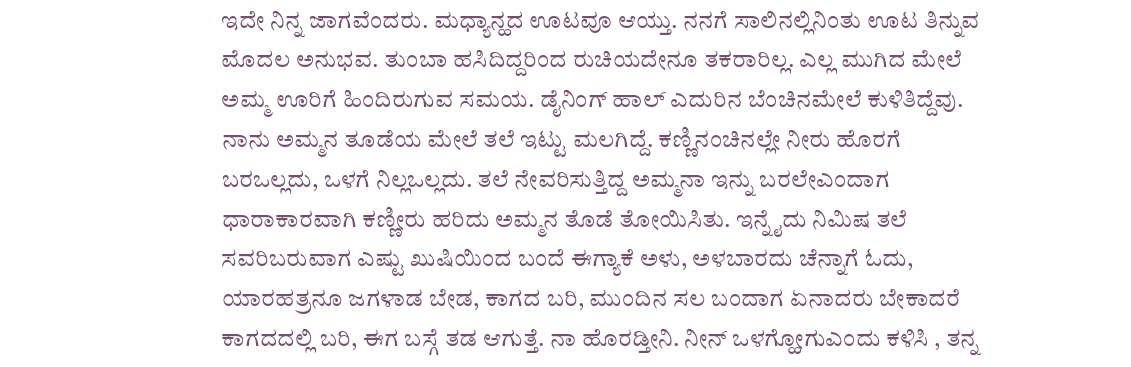ಇದೇ ನಿನ್ನ ಜಾಗವೆಂದರು. ಮಧ್ಯಾನ್ಹದ ಊಟವೂ ಆಯ್ತು. ನನಗೆ ಸಾಲಿನಲ್ಲಿನಿಂತು ಊಟ ತಿನ್ನುವ ಮೊದಲ ಅನುಭವ. ತುಂಬಾ ಹಸಿದಿದ್ದರಿಂದ ರುಚಿಯದೇನೂ ತಕರಾರಿಲ್ಲ. ಎಲ್ಲ ಮುಗಿದ ಮೇಲೆ ಅಮ್ಮ ಊರಿಗೆ ಹಿಂದಿರುಗುವ ಸಮಯ. ಡೈನಿಂಗ್ ಹಾಲ್ ಎದುರಿನ ಬೆಂಚಿನಮೇಲೆ ಕುಳಿತಿದ್ದೆವು. ನಾನು ಅಮ್ಮನ ತೂಡೆಯ ಮೇಲೆ ತಲೆ ಇಟ್ಟು ಮಲಗಿದ್ದೆ. ಕಣ್ಣಿನಂಚಿನಲ್ಲೇ ನೀರು ಹೊರಗೆ ಬರಒಲ್ಲದು, ಒಳಗೆ ನಿಲ್ಲಒಲ್ಲದು. ತಲೆ ನೇವರಿಸುತ್ತಿದ್ದ ಅಮ್ಮನಾ ಇನ್ನು ಬರಲೇಎಂದಾಗ ಧಾರಾಕಾರವಾಗಿ ಕಣ್ಣೀರು ಹರಿದು ಅಮ್ಮನ ತೊಡೆ ತೋಯಿಸಿತು. ಇನ್ನೈದು ನಿಮಿಷ ತಲೆ ಸವರಿಬರುವಾಗ ಎಷ್ಟು ಖುಷಿಯಿಂದ ಬಂದೆ ಈಗ್ಯಾಕೆ ಅಳು, ಅಳಬಾರದು ಚೆನ್ನಾಗೆ ಓದು, ಯಾರಹತ್ರನೂ ಜಗಳಾಡ ಬೇಡ, ಕಾಗದ ಬರಿ, ಮುಂದಿನ ಸಲ ಬಂದಾಗ ಏನಾದರು ಬೇಕಾದರೆ ಕಾಗದದಲ್ಲಿ ಬರಿ, ಈಗ ಬಸ್ಗೆ ತಡ ಆಗುತ್ತೆ. ನಾ ಹೊರಡ್ತೀನಿ. ನೀನ್ ಒಳಗ್ಹೋಗುಎಂದು ಕಳಿಸಿ , ತನ್ನ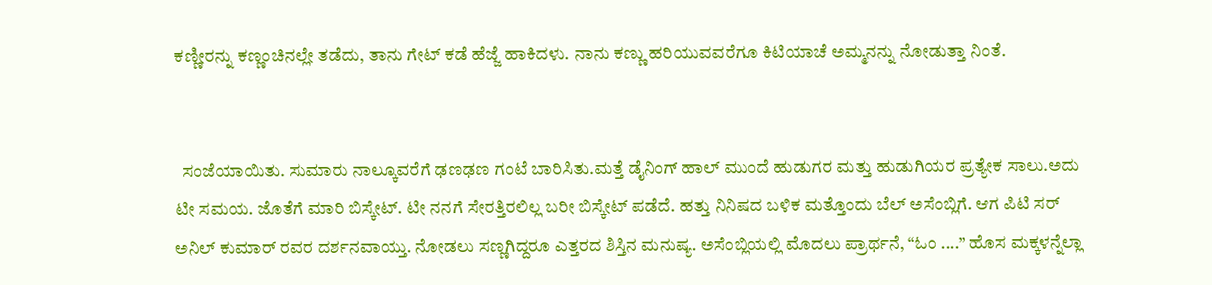ಕಣ್ಣೀರನ್ನು ಕಣ್ಣಂಚಿನಲ್ಲೇ ತಡೆದು, ತಾನು ಗೇಟ್ ಕಡೆ ಹೆಜ್ಜೆ ಹಾಕಿದಳು. ನಾನು ಕಣ್ಣು ಹರಿಯುವವರೆಗೂ ಕಿಟಿಯಾಚೆ ಅಮ್ಮನನ್ನು ನೋಡುತ್ತಾ ನಿಂತೆ.


  ಸಂಜೆಯಾಯಿತು. ಸುಮಾರು ನಾಲ್ಕೂವರೆಗೆ ಢಣಢಣ ಗಂಟೆ ಬಾರಿಸಿತು.ಮತ್ತೆ ಡೈನಿಂಗ್ ಹಾಲ್ ಮುಂದೆ ಹುಡುಗರ ಮತ್ತು ಹುಡುಗಿಯರ ಪ್ರತ್ಯೇಕ ಸಾಲು.ಅದು ಟೀ ಸಮಯ. ಜೊತೆಗೆ ಮಾರಿ ಬಿಸ್ಕೇಟ್. ಟೀ ನನಗೆ ಸೇರತ್ತಿರಲಿಲ್ಲ ಬರೀ ಬಿಸ್ಕೇಟ್ ಪಡೆದೆ. ಹತ್ತು ನಿನಿಷದ ಬಳಿಕ ಮತ್ತೊಂದು ಬೆಲ್ ಅಸೆಂಬ್ಲಿಗೆ. ಆಗ ಪಿಟಿ ಸರ್ ಅನಿಲ್ ಕುಮಾರ್ ರವರ ದರ್ಶನವಾಯ್ತು. ನೋಡಲು ಸಣ್ಣಗಿದ್ದರೂ ಎತ್ತರದ ಶಿಸ್ತಿನ ಮನುಷ್ಯ. ಅಸೆಂಬ್ಲಿಯಲ್ಲಿ ಮೊದಲು ಪ್ರಾರ್ಥನೆ, “ಓಂ ....” ಹೊಸ ಮಕ್ಕಳನ್ನೆಲ್ಲಾ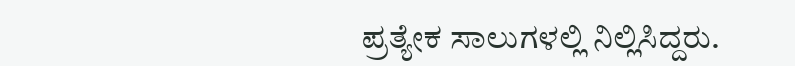ಪ್ರತ್ಯೇಕ ಸಾಲುಗಳಲ್ಲಿ ನಿಲ್ಲಿಸಿದ್ದರು.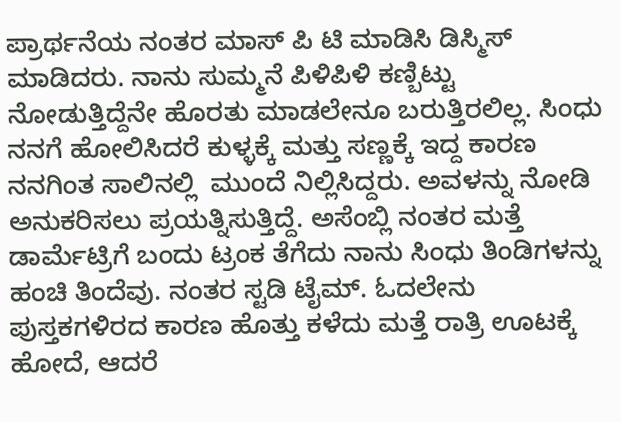ಪ್ರಾರ್ಥನೆಯ ನಂತರ ಮಾಸ್ ಪಿ ಟಿ ಮಾಡಿಸಿ ಡಿಸ್ಮಿಸ್ ಮಾಡಿದರು. ನಾನು ಸುಮ್ಮನೆ ಪಿಳಿಪಿಳಿ ಕಣ್ಬಿಟ್ಟು ನೋಡುತ್ತಿದ್ದೆನೇ ಹೊರತು ಮಾಡಲೇನೂ ಬರುತ್ತಿರಲಿಲ್ಲ. ಸಿಂಧು ನನಗೆ ಹೋಲಿಸಿದರೆ ಕುಳ್ಳಕ್ಕೆ ಮತ್ತು ಸಣ್ಣಕ್ಕೆ ಇದ್ದ ಕಾರಣ ನನಗಿಂತ ಸಾಲಿನಲ್ಲಿ  ಮುಂದೆ ನಿಲ್ಲಿಸಿದ್ದರು. ಅವಳನ್ನು ನೋಡಿ ಅನುಕರಿಸಲು ಪ್ರಯತ್ನಿಸುತ್ತಿದ್ದೆ. ಅಸೆಂಬ್ಲಿ ನಂತರ ಮತ್ತೆ ಡಾರ್ಮೆಟ್ರಿಗೆ ಬಂದು ಟ್ರಂಕ ತೆಗೆದು ನಾನು ಸಿಂಧು ತಿಂಡಿಗಳನ್ನು ಹಂಚಿ ತಿಂದೆವು. ನಂತರ ಸ್ಟಡಿ ಟೈಮ್. ಓದಲೇನು ಪುಸ್ತಕಗಳಿರದ ಕಾರಣ ಹೊತ್ತು ಕಳೆದು ಮತ್ತೆ ರಾತ್ರಿ ಊಟಕ್ಕೆ ಹೋದೆ, ಆದರೆ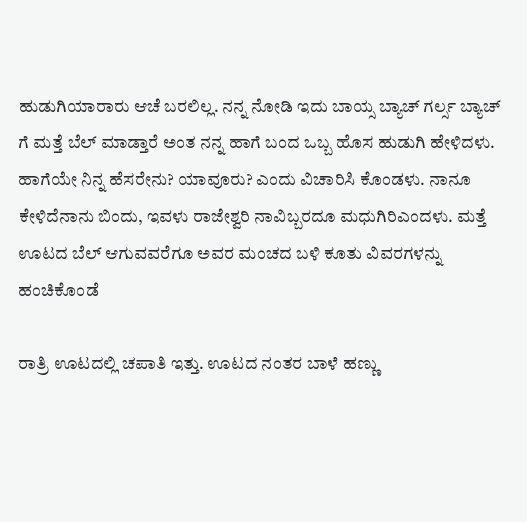ಹುಡುಗಿಯಾರಾರು ಆಚೆ ಬರಲಿಲ್ಲ. ನನ್ನ ನೋಡಿ ಇದು ಬಾಯ್ಸ ಬ್ಯಾಚ್ ಗರ್ಲ್ಸ ಬ್ಯಾಚ್ ಗೆ ಮತ್ತೆ ಬೆಲ್ ಮಾಡ್ತಾರೆ ಅಂತ ನನ್ನ ಹಾಗೆ ಬಂದ ಒಬ್ಬ ಹೊಸ ಹುಡುಗಿ ಹೇಳಿದಳು. ಹಾಗೆಯೇ ನಿನ್ನ ಹೆಸರೇನು? ಯಾವೂರು? ಎಂದು ವಿಚಾರಿಸಿ ಕೊಂಡಳು. ನಾನೂ ಕೇಳಿದೆನಾನು ಬಿಂದು, ಇವಳು ರಾಜೇಶ್ವರಿ ನಾವಿಬ್ಬರದೂ ಮಧುಗಿರಿಎಂದಳು. ಮತ್ತೆ ಊಟದ ಬೆಲ್ ಆಗುವವರೆಗೂ ಅವರ ಮಂಚದ ಬಳಿ ಕೂತು ವಿವರಗಳನ್ನು ಹಂಚಿಕೊಂಡೆ

ರಾತ್ರಿ ಊಟದಲ್ಲಿ ಚಪಾತಿ ಇತ್ತು. ಊಟದ ನಂತರ ಬಾಳೆ ಹಣ್ಣು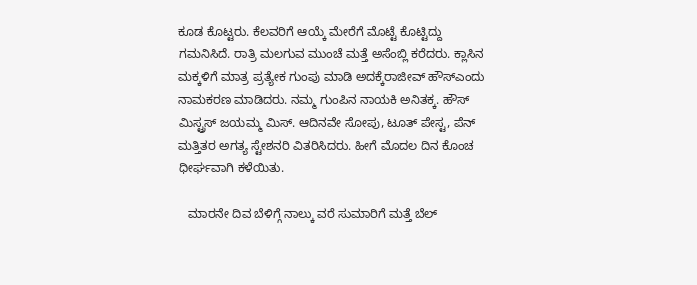ಕೂಡ ಕೊಟ್ಟರು. ಕೆಲವರಿಗೆ ಆಯ್ಕೆ ಮೇರೆಗೆ ಮೊಟ್ಟೆ ಕೊಟ್ಟಿದ್ದು ಗಮನಿಸಿದೆ. ರಾತ್ರಿ ಮಲಗುವ ಮುಂಚೆ ಮತ್ತೆ ಅಸೆಂಬ್ಲಿ ಕರೆದರು. ಕ್ಲಾಸಿನ ಮಕ್ಕಳಿಗೆ ಮಾತ್ರ ಪ್ರತ್ಯೇಕ ಗುಂಪು ಮಾಡಿ ಅದಕ್ಕೆರಾಜೀವ್ ಹೌಸ್ಎಂದು ನಾಮಕರಣ ಮಾಡಿದರು. ನಮ್ಮ ಗುಂಪಿನ ನಾಯಕಿ ಅನಿತಕ್ಕ. ಹೌಸ್ ಮಿಸ್ಟ್ರಸ್ ಜಯಮ್ಮ ಮಿಸ್. ಆದಿನವೇ ಸೋಪು, ಟೂತ್ ಪೇಸ್ಟ, ಪೆನ್ ಮತ್ತಿತರ ಅಗತ್ಯ ಸ್ಟೇಶನರಿ ವಿತರಿಸಿದರು. ಹೀಗೆ ಮೊದಲ ದಿನ ಕೊಂಚ ಧೀರ್ಘವಾಗಿ ಕಳೆಯಿತು.

   ಮಾರನೇ ದಿವ ಬೆಳಿಗ್ಗೆ ನಾಲ್ಕು ವರೆ ಸುಮಾರಿಗೆ ಮತ್ತೆ ಬೆಲ್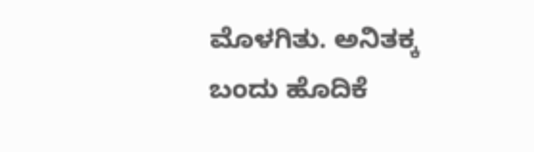ಮೊಳಗಿತು. ಅನಿತಕ್ಕ ಬಂದು ಹೊದಿಕೆ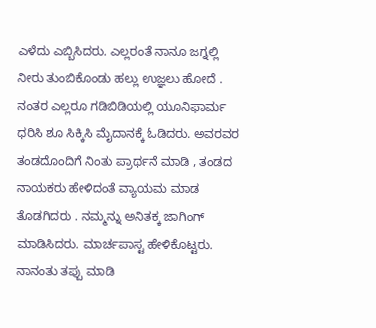ಎಳೆದು ಎಬ್ಬಿಸಿದರು. ಎಲ್ಲರಂತೆ ನಾನೂ ಜಗ್ನಲ್ಲಿ ನೀರು ತುಂಬಿಕೊಂಡು ಹಲ್ಲು ಉಜ್ಞಲು ಹೋದೆ . ನಂತರ ಎಲ್ಲರೂ ಗಡಿಬಿಡಿಯಲ್ಲಿ ಯೂನಿಫಾರ್ಮ ಧರಿಸಿ ಶೂ ಸಿಕ್ಕಿಸಿ ಮೈದಾನಕ್ಕೆ ಓಡಿದರು. ಅವರವರ ತಂಡದೊಂದಿಗೆ ನಿಂತು ಪ್ರಾರ್ಥನೆ ಮಾಡಿ , ತಂಡದ ನಾಯಕರು ಹೇಳಿದಂತೆ ವ್ಯಾಯಮ ಮಾಡ ತೊಡಗಿದರು . ನಮ್ಮನ್ನು ಅನಿತಕ್ಕ ಜಾಗಿಂಗ್ ಮಾಡಿಸಿದರು. ಮಾರ್ಚಪಾಸ್ಟ ಹೇಳಿಕೊಟ್ಟರು. ನಾನಂತು ತಪ್ಪು ಮಾಡಿ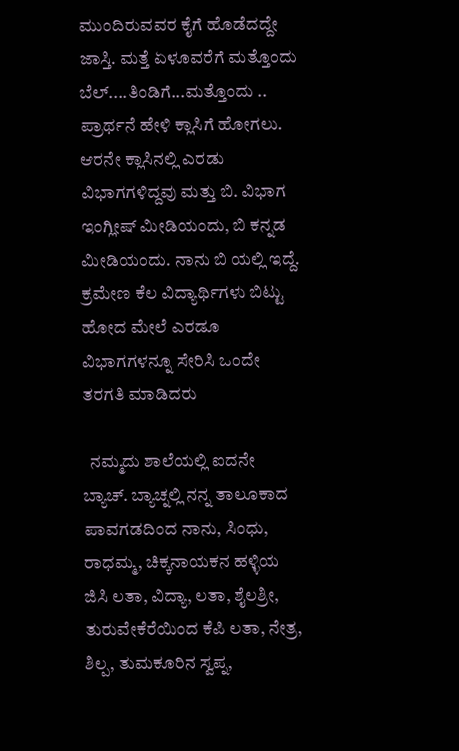ಮುಂದಿರುವವರ ಕೈಗೆ ಹೊಡೆದದ್ದೇ ಜಾಸ್ತಿ. ಮತ್ತೆ ಏಳೂವರೆಗೆ ಮತ್ತೊಂದು ಬೆಲ್....ತಿಂಡಿಗೆ...ಮತ್ತೊಂದು .. ಪ್ರಾರ್ಥನೆ ಹೇಳಿ ಕ್ಲಾಸಿಗೆ ಹೋಗಲು. ಆರನೇ ಕ್ಲಾಸಿನಲ್ಲಿ ಎರಡು ವಿಭಾಗಗಳಿದ್ದವು ಮತ್ತು ಬಿ. ವಿಭಾಗ ಇಂಗ್ಲೀಷ್ ಮೀಡಿಯಂದು, ಬಿ ಕನ್ನಡ ಮೀಡಿಯಂದು. ನಾನು ಬಿ ಯಲ್ಲಿ ಇದ್ದೆ. ಕ್ರಮೇಣ ಕೆಲ ವಿದ್ಯಾರ್ಥಿಗಳು ಬಿಟ್ಟು ಹೋದ ಮೇಲೆ ಎರಡೂ ವಿಭಾಗಗಳನ್ನೂ ಸೇರಿಸಿ ಒಂದೇ ತರಗತಿ ಮಾಡಿದರು

  ನಮ್ಮದು ಶಾಲೆಯಲ್ಲಿ ಐದನೇ ಬ್ಯಾಚ್. ಬ್ಯಾಚ್ನಲ್ಲಿ ನನ್ನ ತಾಲೂಕಾದ ಪಾವಗಡದಿಂದ ನಾನು, ಸಿಂಧು, ರಾಧಮ್ಮ, ಚಿಕ್ಕನಾಯಕನ ಹಳ್ಳಿಯ ಜಿಸಿ ಲತಾ, ವಿದ್ಯಾ, ಲತಾ, ಶೈಲಶ್ರೀ, ತುರುವೇಕೆರೆಯಿಂದ ಕೆಪಿ ಲತಾ, ನೇತ್ರ, ಶಿಲ್ಪ, ತುಮಕೂರಿನ ಸ್ವಪ್ನ,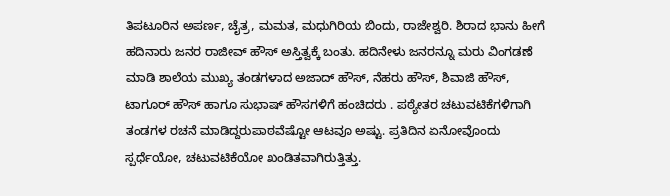ತಿಪಟೂರಿನ ಅಪರ್ಣ, ಚೈತ್ರ, ಮಮತ, ಮಧುಗಿರಿಯ ಬಿಂದು, ರಾಜೇಶ್ವರಿ. ಶಿರಾದ ಭಾನು ಹೀಗೆ ಹದಿನಾರು ಜನರ ರಾಜೀವ್ ಹೌಸ್ ಅಸ್ತಿತ್ವಕ್ಕೆ ಬಂತು. ಹದಿನೇಳು ಜನರನ್ನೂ ಮರು ವಿಂಗಡಣೆ ಮಾಡಿ ಶಾಲೆಯ ಮುಖ್ಯ ತಂಡಗಳಾದ ಅಜಾದ್ ಹೌಸ್, ನೆಹರು ಹೌಸ್, ಶಿವಾಜಿ ಹೌಸ್, ಟಾಗೂರ್ ಹೌಸ್ ಹಾಗೂ ಸುಭಾಷ್ ಹೌಸಗಳಿಗೆ ಹಂಚಿದರು . ಪಠ್ಯೇತರ ಚಟುವಟಿಕೆಗಳಿಗಾಗಿ ತಂಡಗಳ ರಚನೆ ಮಾಡಿದ್ದರುಪಾಠವೆಷ್ಟೋ ಆಟವೂ ಅಷ್ಟು. ಪ್ರತಿದಿನ ಏನೋವೊಂದು ಸ್ಪರ್ಧೆಯೋ, ಚಟುವಟಿಕೆಯೋ ಖಂಡಿತವಾಗಿರುತ್ತಿತ್ತು.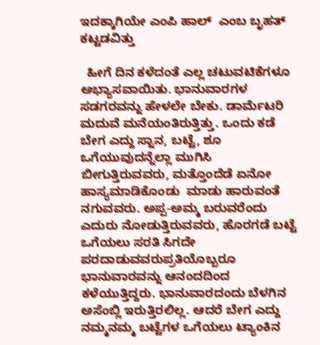ಇದಕ್ಕಾಗಿಯೇ ಎಂಪಿ ಹಾಲ್  ಎಂಬ ಬೃಹತ್ ಕಟ್ಟಡವಿತ್ತು

  ಹೀಗೆ ದಿನ ಕಳೆದಂತೆ ಎಲ್ಲ ಚಟುವಟಿಕೆಗಳೂ ಅಭ್ಯಾಸವಾಯಿತು. ಭಾನುವಾರಗಳ ಸಡಗರವನ್ನು ಹೇಳಲೇ ಬೇಕು. ಡಾರ್ಮೆಟರಿ ಮದುವೆ ಮನೆಯಂತಿರುತ್ತಿತ್ತು. ಒಂದು ಕಡೆ ಬೇಗ ಎದ್ದು ಸ್ನಾನ, ಬಟ್ಟೆ, ಶೂ ಒಗೆಯುವುದನ್ನೆಲ್ಲಾ ಮುಗಿಸಿ ಬೀಗುತ್ತಿರುವವರು, ಮತ್ತೊಂದೆಡೆ ಏನೋ ಹಾಸ್ಯಮಾಡಿಕೊಂಡು  ಮಾಡು ಹಾರುವಂತೆ  ನಗುವವರು. ಅಪ್ಪ-ಅಮ್ಮ ಬರುವರೆಂದು ಎದುರು ನೋಡುತ್ತಿರುವವರು, ಹೊರಗಡೆ ಬಟ್ಟೆ ಒಗೆಯಲು ಸರತಿ ಸಿಗದೇ ಪರದಾಡುವವರುಪ್ರತಿಯೊಬ್ಬರೂ ಭಾನುವಾರವನ್ನು ಆನಂದದಿಂದ ಕಳೆಯುತ್ತಿದ್ದರು. ಭಾನುವಾರದಂದು ಬೆಳಗಿನ ಅಸೆಂಬ್ಲಿ ಇರುತ್ತಿರಲಿಲ್ಲ. ಆದರೆ ಬೇಗ ಎದ್ದು ನಮ್ಮನಮ್ಮ ಬಟ್ಟೆಗಳ ಒಗೆಯಲು ಟ್ಯಾಂಕಿನ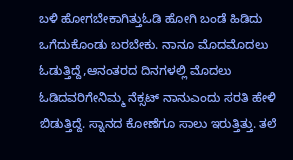ಬಳಿ ಹೋಗಬೇಕಾಗಿತ್ತುಓಡಿ ಹೋಗಿ ಬಂಡೆ ಹಿಡಿದು ಒಗೆದುಕೊಂಡು ಬರಬೇಕು. ನಾನೂ ಮೊದಮೊದಲು ಓಡುತ್ತಿದ್ದೆ,ಆನಂತರದ ದಿನಗಳಲ್ಲಿ ಮೊದಲು ಓಡಿದವರಿಗೇನಿಮ್ಮ ನೆಕ್ಸಟ್ ನಾನುಎಂದು ಸರತಿ ಹೇಳಿ ಬಿಡುತ್ತಿದ್ದೆ. ಸ್ನಾನದ ಕೋಣೆಗೂ ಸಾಲು ಇರುತ್ತಿತ್ತು. ತಲೆ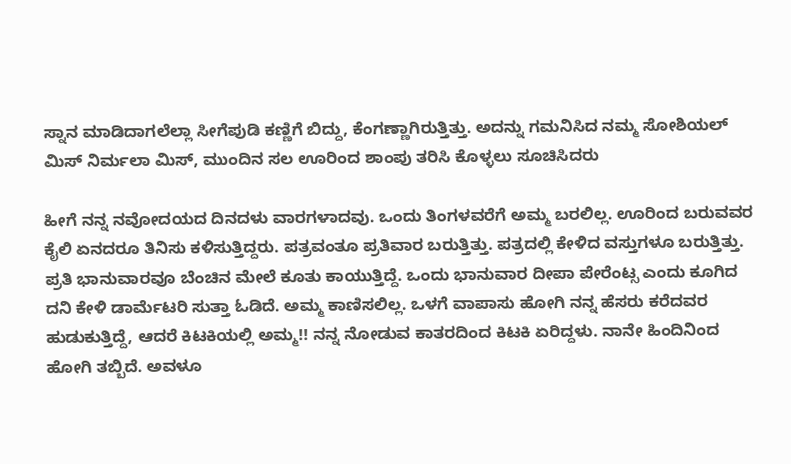ಸ್ನಾನ ಮಾಡಿದಾಗಲೆಲ್ಲಾ ಸೀಗೆಪುಡಿ ಕಣ್ಣಿಗೆ ಬಿದ್ದು, ಕೆಂಗಣ್ಣಾಗಿರುತ್ತಿತ್ತು. ಅದನ್ನು ಗಮನಿಸಿದ ನಮ್ಮ ಸೋಶಿಯಲ್  ಮಿಸ್ ನಿರ್ಮಲಾ ಮಿಸ್, ಮುಂದಿನ ಸಲ ಊರಿಂದ ಶಾಂಪು ತರಿಸಿ ಕೊಳ್ಳಲು ಸೂಚಿಸಿದರು

ಹೀಗೆ ನನ್ನ ನವೋದಯದ ದಿನದಳು ವಾರಗಳಾದವು. ಒಂದು ತಿಂಗಳವರೆಗೆ ಅಮ್ಮ ಬರಲಿಲ್ಲ. ಊರಿಂದ ಬರುವವರ ಕೈಲಿ ಏನದರೂ ತಿನಿಸು ಕಳಿಸುತ್ತಿದ್ದರು. ಪತ್ರವಂತೂ ಪ್ರತಿವಾರ ಬರುತ್ತಿತ್ತು. ಪತ್ರದಲ್ಲಿ ಕೇಳಿದ ವಸ್ತುಗಳೂ ಬರುತ್ತಿತ್ತು. ಪ್ರತಿ ಭಾನುವಾರವೂ ಬೆಂಚಿನ ಮೇಲೆ ಕೂತು ಕಾಯುತ್ತಿದ್ದೆ. ಒಂದು ಭಾನುವಾರ ದೀಪಾ ಪೇರೆಂಟ್ಸ ಎಂದು ಕೂಗಿದ ದನಿ ಕೇಳಿ ಡಾರ್ಮೆಟರಿ ಸುತ್ತಾ ಓಡಿದೆ. ಅಮ್ಮ ಕಾಣಿಸಲಿಲ್ಲ. ಒಳಗೆ ವಾಪಾಸು ಹೋಗಿ ನನ್ನ ಹೆಸರು ಕರೆದವರ ಹುಡುಕುತ್ತಿದ್ದೆ, ಆದರೆ ಕಿಟಕಿಯಲ್ಲಿ ಅಮ್ಮ!! ನನ್ನ ನೋಡುವ ಕಾತರದಿಂದ ಕಿಟಕಿ ಏರಿದ್ದಳು. ನಾನೇ ಹಿಂದಿನಿಂದ ಹೋಗಿ ತಬ್ಬಿದೆ. ಅವಳೂ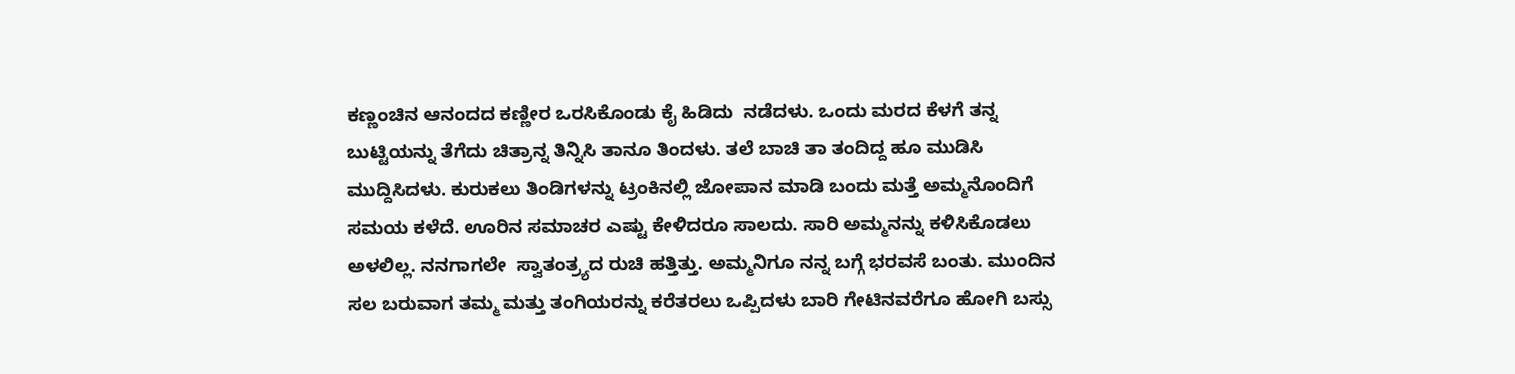ಕಣ್ಣಂಚಿನ ಆನಂದದ ಕಣ್ಣೀರ ಒರಸಿಕೊಂಡು ಕೈ ಹಿಡಿದು  ನಡೆದಳು. ಒಂದು ಮರದ ಕೆಳಗೆ ತನ್ನ ಬುಟ್ಟಿಯನ್ನು ತೆಗೆದು ಚಿತ್ರಾನ್ನ ತಿನ್ನಿಸಿ ತಾನೂ ತಿಂದಳು. ತಲೆ ಬಾಚಿ ತಾ ತಂದಿದ್ದ ಹೂ ಮುಡಿಸಿ ಮುದ್ದಿಸಿದಳು. ಕುರುಕಲು ತಿಂಡಿಗಳನ್ನು ಟ್ರಂಕಿನಲ್ಲಿ ಜೋಪಾನ ಮಾಡಿ ಬಂದು ಮತ್ತೆ ಅಮ್ಮನೊಂದಿಗೆ ಸಮಯ ಕಳೆದೆ. ಊರಿನ ಸಮಾಚರ ಎಷ್ಟು ಕೇಳಿದರೂ ಸಾಲದು. ಸಾರಿ ಅಮ್ಮನನ್ನು ಕಳಿಸಿಕೊಡಲು ಅಳಲಿಲ್ಲ. ನನಗಾಗಲೇ  ಸ್ವಾತಂತ್ರ್ಯದ ರುಚಿ ಹತ್ತಿತ್ತು. ಅಮ್ಮನಿಗೂ ನನ್ನ ಬಗ್ಗೆ ಭರವಸೆ ಬಂತು. ಮುಂದಿನ ಸಲ ಬರುವಾಗ ತಮ್ಮ ಮತ್ತು ತಂಗಿಯರನ್ನು ಕರೆತರಲು ಒಪ್ಪಿದಳು ಬಾರಿ ಗೇಟಿನವರೆಗೂ ಹೋಗಿ ಬಸ್ಸು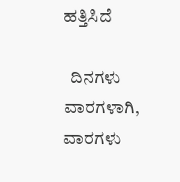ಹತ್ತಿಸಿದೆ

  ದಿನಗಳು ವಾರಗಳಾಗಿ, ವಾರಗಳು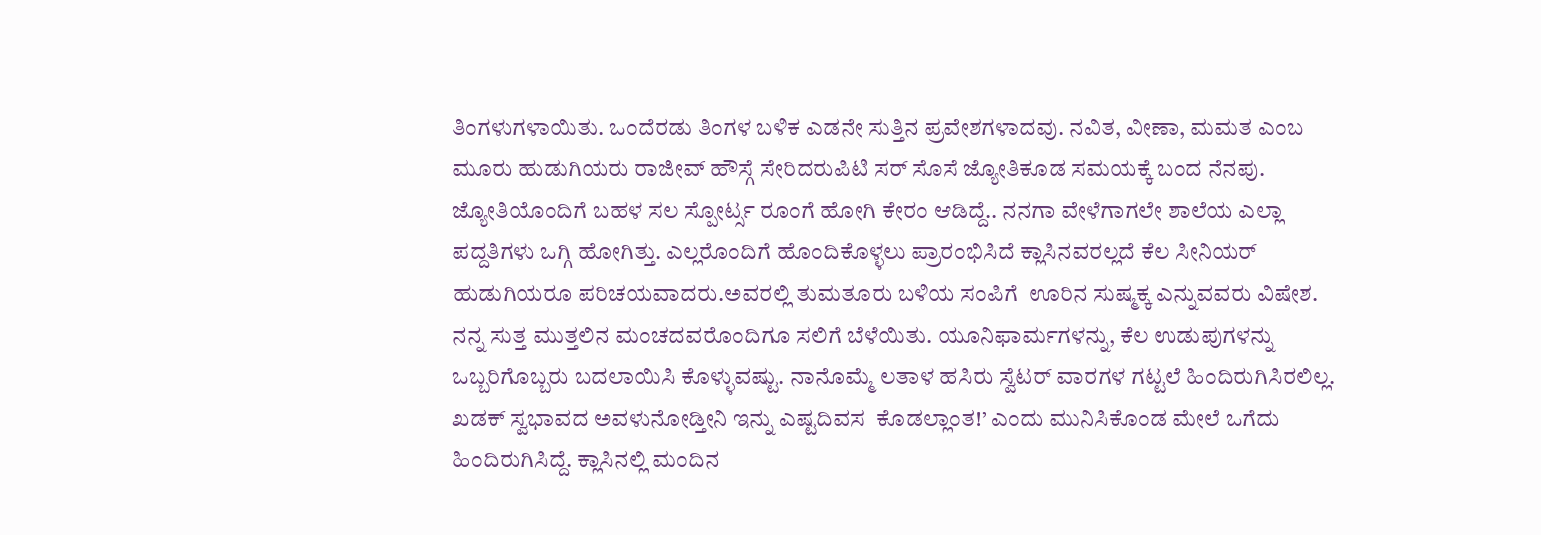ತಿಂಗಳುಗಳಾಯಿತು. ಒಂದೆರಡು ತಿಂಗಳ ಬಳಿಕ ಎಡನೇ ಸುತ್ತಿನ ಪ್ರವೇಶಗಳಾದವು. ನವಿತ, ವೀಣಾ, ಮಮತ ಎಂಬ ಮೂರು ಹುಡುಗಿಯರು ರಾಜೀವ್ ಹೌಸ್ಗೆ ಸೇರಿದರುಪಿಟಿ ಸರ್ ಸೊಸೆ ಜ್ಯೋತಿಕೂಡ ಸಮಯಕ್ಕೆ ಬಂದ ನೆನಪು. ಜ್ಯೋತಿಯೊಂದಿಗೆ ಬಹಳ ಸಲ ಸ್ಪೋರ್ಟ್ಸ ರೂಂಗೆ ಹೋಗಿ ಕೇರಂ ಆಡಿದ್ದೆ.. ನನಗಾ ವೇಳೆಗಾಗಲೇ ಶಾಲೆಯ ಎಲ್ಲಾ ಪದ್ದತಿಗಳು ಒಗ್ಗಿ ಹೋಗಿತ್ತು. ಎಲ್ಲರೊಂದಿಗೆ ಹೊಂದಿಕೊಳ್ಳಲು ಪ್ರಾರಂಭಿಸಿದೆ ಕ್ಲಾಸಿನವರಲ್ಲದೆ ಕೆಲ ಸೀನಿಯರ್ ಹುಡುಗಿಯರೂ ಪರಿಚಯವಾದರು.ಅವರಲ್ಲಿ ತುಮತೂರು ಬಳಿಯ ಸಂಪಿಗೆ  ಊರಿನ ಸುಷ್ಮಕ್ಕ ಎನ್ನುವವರು ವಿಷೇಶ. ನನ್ನ ಸುತ್ತ ಮುತ್ತಲಿನ ಮಂಚದವರೊಂದಿಗೂ ಸಲಿಗೆ ಬೆಳೆಯಿತು. ಯೂನಿಫಾರ್ಮಗಳನ್ನು, ಕೆಲ ಉಡುಪುಗಳನ್ನು ಒಬ್ಬರಿಗೊಬ್ಬರು ಬದಲಾಯಿಸಿ ಕೊಳ್ಳುವಷ್ಟು. ನಾನೊಮ್ಮೆ ಲತಾಳ ಹಸಿರು ಸ್ವೆಟರ್ ವಾರಗಳ ಗಟ್ಟಲೆ ಹಿಂದಿರುಗಿಸಿರಲಿಲ್ಲ. ಖಡಕ್ ಸ್ವಭಾವದ ಅವಳುನೋಡ್ತೀನಿ ಇನ್ನು ಎಷ್ಟದಿವಸ  ಕೊಡಲ್ಲಾಂತ!’ ಎಂದು ಮುನಿಸಿಕೊಂಡ ಮೇಲೆ ಒಗೆದು  ಹಿಂದಿರುಗಿಸಿದ್ದೆ. ಕ್ಲಾಸಿನಲ್ಲಿ ಮಂದಿನ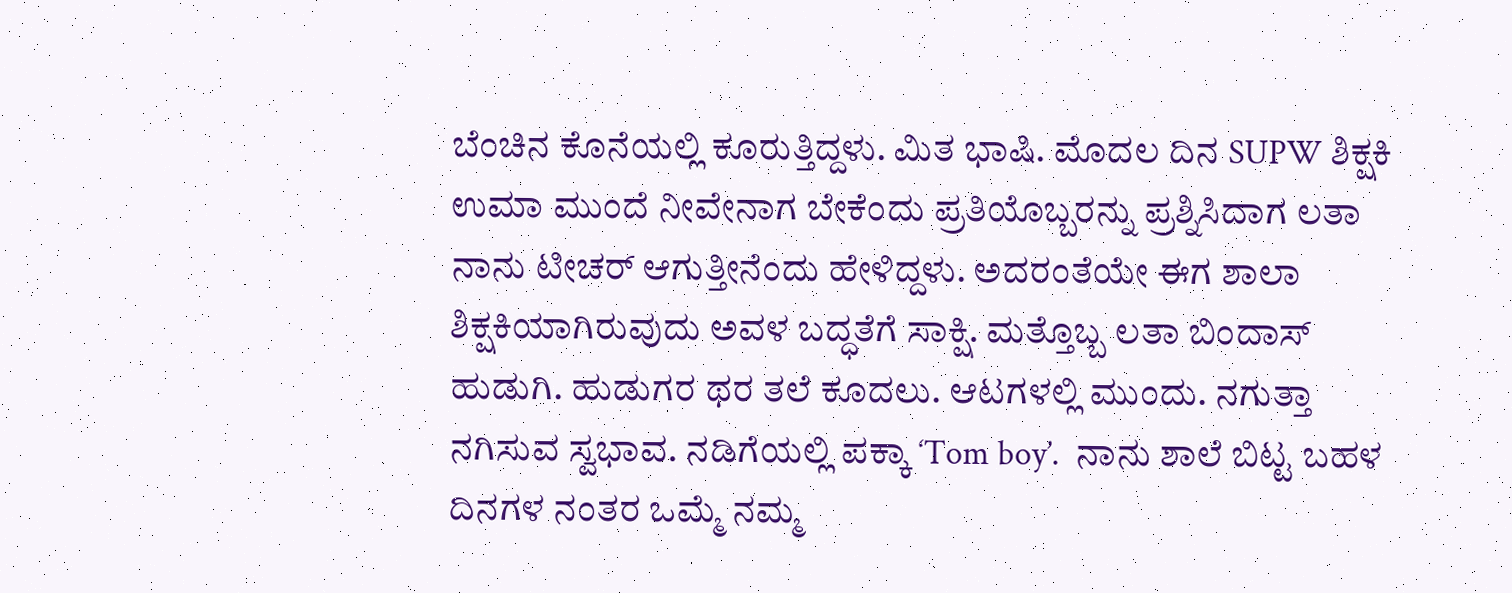ಬೆಂಚಿನ ಕೊನೆಯಲ್ಲಿ ಕೂರುತ್ತಿದ್ದಳು. ಮಿತ ಭಾಷಿ. ಮೊದಲ ದಿನ SUPW ಶಿಕ್ಷಕಿ ಉಮಾ ಮುಂದೆ ನೀವೇನಾಗ ಬೇಕೆಂದು ಪ್ರತಿಯೊಬ್ಬರನ್ನು ಪ್ರಶ್ನಿಸಿದಾಗ ಲತಾ ನಾನು ಟೀಚರ್ ಆಗುತ್ತೀನೆಂದು ಹೇಳಿದ್ದಳು. ಅದರಂತೆಯೇ ಈಗ ಶಾಲಾ ಶಿಕ್ಷಕಿಯಾಗಿರುವುದು ಅವಳ ಬದ್ಧತೆಗೆ ಸಾಕ್ಷಿ. ಮತ್ತೊಬ್ಬ ಲತಾ ಬಿಂದಾಸ್ ಹುಡುಗಿ. ಹುಡುಗರ ಥರ ತಲೆ ಕೂದಲು. ಆಟಗಳಲ್ಲಿ ಮುಂದು. ನಗುತ್ತಾ ನಗಿಸುವ ಸ್ವಭಾವ. ನಡಿಗೆಯಲ್ಲಿ ಪಕ್ಕಾ ‘Tom boy’.  ನಾನು ಶಾಲೆ ಬಿಟ್ಟ ಬಹಳ ದಿನಗಳ ನಂತರ ಒಮ್ಮೆ ನಮ್ಮ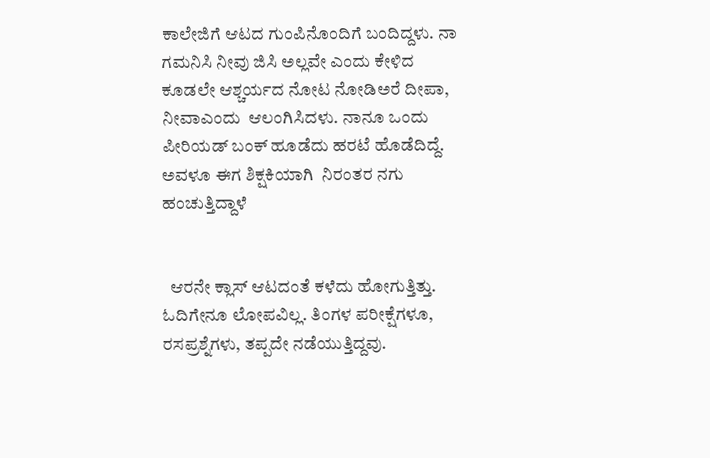ಕಾಲೇಜಿಗೆ ಆಟದ ಗುಂಪಿನೊಂದಿಗೆ ಬಂದಿದ್ದಳು. ನಾ ಗಮನಿಸಿ ನೀವು ಜಿಸಿ ಅಲ್ಲವೇ ಎಂದು ಕೇಳಿದ ಕೂಡಲೇ ಆಶ್ಚರ್ಯದ ನೋಟ ನೋಡಿಅರೆ ದೀಪಾ, ನೀವಾಎಂದು  ಆಲಂಗಿಸಿದಳು. ನಾನೂ ಒಂದು ಪೀರಿಯಡ್ ಬಂಕ್ ಹೂಡೆದು ಹರಟೆ ಹೊಡೆದಿದ್ದೆ. ಅವಳೂ ಈಗ ಶಿಕ್ಷಕಿಯಾಗಿ  ನಿರಂತರ ನಗು ಹಂಚುತ್ತಿದ್ದಾಳೆ


  ಆರನೇ ಕ್ಲಾಸ್ ಆಟದಂತೆ ಕಳೆದು ಹೋಗುತ್ತಿತ್ತು. ಓದಿಗೇನೂ ಲೋಪವಿಲ್ಲ. ತಿಂಗಳ ಪರೀಕ್ಷೆಗಳೂ, ರಸಪ್ರಶ್ನೆಗಳು, ತಪ್ಪದೇ ನಡೆಯುತ್ತಿದ್ದವು.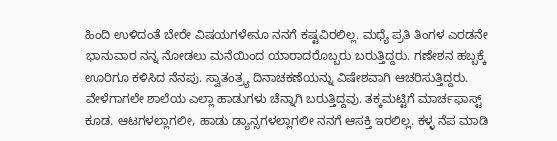ಹಿಂದಿ ಉಳಿದಂತೆ ಬೇರೇ ವಿಷಯಗಳೇನೂ ನನಗೆ ಕಷ್ಟವಿರಲಿಲ್ಲ. ಮಧ್ಯೆ ಪ್ರತಿ ತಿಂಗಳ ಎರಡನೇ ಭಾನುವಾರ ನನ್ನ ನೋಡಲು ಮನೆಯಿಂದ ಯಾರಾದರೊಬ್ಬರು ಬರುತ್ತಿದ್ದರು. ಗಣೇಶನ ಹಬ್ಬಕ್ಕೆ ಊರಿಗೂ ಕಳಿಸಿದ ನೆನಪು. ಸ್ವಾತಂತ್ರ್ಯ ದಿನಾಚಕಣೆಯನ್ನು ವಿಷೇಶವಾಗಿ ಆಚರಿಸುತ್ತಿದ್ದರು. ವೇಳೆಗಾಗಲೇ ಶಾಲೆಯ ಎಲ್ಲಾ ಹಾಡುಗಳು ಚೆನ್ನಾಗಿ ಬರುತ್ತಿದ್ದವು. ತಕ್ಕಮಟ್ಟಿಗೆ ಮಾರ್ಚಫಾಸ್ಟ್ ಕೂಡ. ಆಟಗಳಲ್ಲಾಗಲೀ, ಹಾಡು ಡ್ಯಾನ್ಸಗಳಲ್ಲಾಗಲೀ ನನಗೆ ಆಸಕ್ತಿ ಇರಲಿಲ್ಲ. ಕಳ್ಳ ನೆಪ ಮಾಡಿ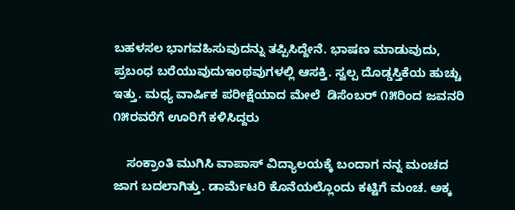ಬಹಳಸಲ ಭಾಗವಹಿಸುವುದನ್ನು ತಪ್ಪಿಸಿದ್ದೇನೆ. ಭಾಷಣ ಮಾಡುವುದು, ಪ್ರಬಂಧ ಬರೆಯುವುದುಇಂಥವುಗಳಲ್ಲಿ ಆಸಕ್ತಿ. ಸ್ವಲ್ಪ ದೊಡ್ಡಸ್ತಿಕೆಯ ಹುಚ್ಚು ಇತ್ತು. ಮಧ್ಯ ವಾರ್ಷಿಕ ಪರೀಕ್ಷೆಯಾದ ಮೇಲೆ  ಡಿಸೆಂಬರ್ ೧೫ರಿಂದ ಜವನರಿ ೧೫ರವರೆಗೆ ಊರಿಗೆ ಕಳಿಸಿದ್ದರು

    ಸಂಕ್ರಾಂತಿ ಮುಗಿಸಿ ವಾಪಾಸ್ ವಿದ್ಯಾಲಯಕ್ಕೆ ಬಂದಾಗ ನನ್ನ ಮಂಚದ ಜಾಗ ಬದಲಾಗಿತ್ತು. ಡಾರ್ಮೆಟರಿ ಕೊನೆಯಲ್ಲೊಂದು ಕಟ್ಟಿಗೆ ಮಂಚ. ಅಕ್ಕ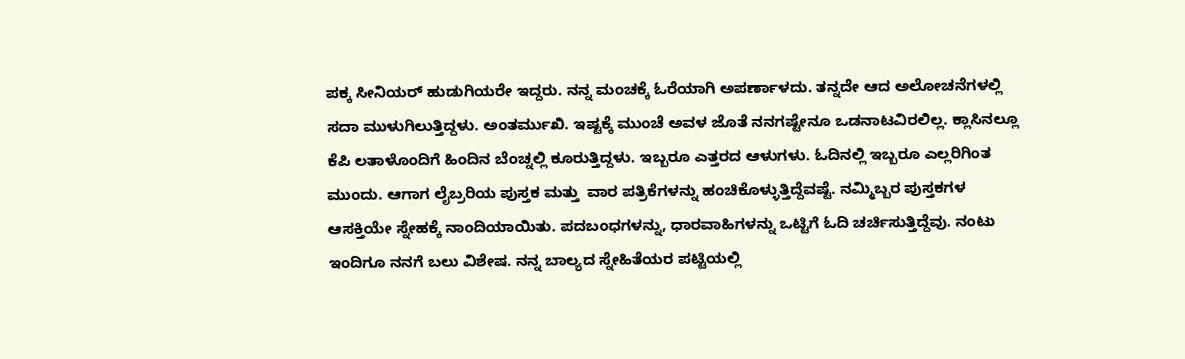ಪಕ್ಕ ಸೀನಿಯರ್ ಹುಡುಗಿಯರೇ ಇದ್ದರು. ನನ್ನ ಮಂಚಕ್ಕೆ ಓರೆಯಾಗಿ ಅಪರ್ಣಾಳದು. ತನ್ನದೇ ಆದ ಅಲೋಚನೆಗಳಲ್ಲಿ ಸದಾ ಮುಳುಗಿಲುತ್ತಿದ್ದಳು. ಅಂತರ್ಮುಖಿ. ಇಷ್ಟಕ್ಕೆ ಮುಂಚೆ ಅವಳ ಜೊತೆ ನನಗಷ್ಟೇನೂ ಒಡನಾಟವಿರಲಿಲ್ಲ. ಕ್ಲಾಸಿನಲ್ಲೂ ಕೆಪಿ ಲತಾಳೊಂದಿಗೆ ಹಿಂದಿನ ಬೆಂಚ್ನಲ್ಲಿ ಕೂರುತ್ತಿದ್ದಳು. ಇಬ್ಬರೂ ಎತ್ತರದ ಆಳುಗಳು. ಓದಿನಲ್ಲಿ ಇಬ್ಬರೂ ಎಲ್ಲರಿಗಿಂತ ಮುಂದು. ಆಗಾಗ ಲೈಬ್ರರಿಯ ಪುಸ್ತಕ ಮತ್ತು  ವಾರ ಪತ್ರಿಕೆಗಳನ್ನು ಹಂಚಿಕೊಳ್ಳುತ್ತಿದ್ದೆವಷ್ಟೆ. ನಮ್ಮಿಬ್ಬರ ಪುಸ್ತಕಗಳ ಆಸಕ್ತಿಯೇ ಸ್ನೇಹಕ್ಕೆ ನಾಂದಿಯಾಯಿತು. ಪದಬಂಧಗಳನ್ನು, ಧಾರವಾಹಿಗಳನ್ನು ಒಟ್ಟಿಗೆ ಓದಿ ಚರ್ಚಿಸುತ್ತಿದ್ದೆವು. ನಂಟು ಇಂದಿಗೂ ನನಗೆ ಬಲು ವಿಶೇಷ. ನನ್ನ ಬಾಲ್ಯದ ಸ್ನೇಹಿತೆಯರ ಪಟ್ಟಿಯಲ್ಲಿ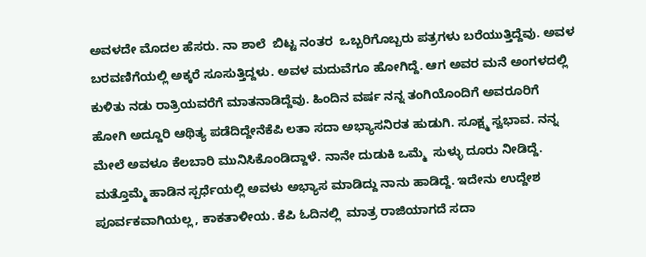ಅವಳದೇ ಮೊದಲ ಹೆಸರು. ನಾ ಶಾಲೆ  ಬಿಟ್ಟ ನಂತರ  ಒಬ್ಬರಿಗೊಬ್ಬರು ಪತ್ರಗಳು ಬರೆಯುತ್ತಿದ್ದೆವು. ಅವಳ ಬರವಣಿಗೆಯಲ್ಲಿ ಅಕ್ಕರೆ ಸೂಸುತ್ತಿದ್ದಳು. ಅವಳ ಮದುವೆಗೂ ಹೋಗಿದ್ದೆ. ಆಗ ಅವರ ಮನೆ ಅಂಗಳದಲ್ಲಿ ಕುಳಿತು ನಡು ರಾತ್ರಿಯವರೆಗೆ ಮಾತನಾಡಿದ್ದೆವು. ಹಿಂದಿನ ವರ್ಷ ನನ್ನ ತಂಗಿಯೊಂದಿಗೆ ಅವರೂರಿಗೆ  ಹೋಗಿ ಅದ್ದೂರಿ ಆಥಿತ್ಯ ಪಡೆದಿದ್ದೇನೆಕೆಪಿ ಲತಾ ಸದಾ ಅಭ್ಯಾಸನಿರತ ಹುಡುಗಿ. ಸೂಕ್ಷ್ಮ ಸ್ವಭಾವ. ನನ್ನ ಮೇಲೆ ಅವಳೂ ಕೆಲಬಾರಿ ಮುನಿಸಿಕೊಂಡಿದ್ದಾಳೆ. ನಾನೇ ದುಡುಕಿ ಒಮ್ಮೆ  ಸುಳ್ಳು ದೂರು ನೀಡಿದ್ದೆ. ಮತ್ತೊಮ್ಮೆ ಹಾಡಿನ ಸ್ಪರ್ಧೆಯಲ್ಲಿ ಅವಳು ಅಭ್ಯಾಸ ಮಾಡಿದ್ದು ನಾನು ಹಾಡಿದ್ದೆ. ಇದೇನು ಉದ್ದೇಶ ಪೂರ್ವಕವಾಗಿಯಲ್ಲ, ಕಾಕತಾಳೀಯ. ಕೆಪಿ ಓದಿನಲ್ಲಿ  ಮಾತ್ರ ರಾಜಿಯಾಗದೆ ಸದಾ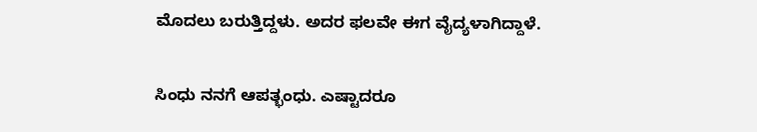ಮೊದಲು ಬರುತ್ತಿದ್ದಳು. ಅದರ ಫಲವೇ ಈಗ ವೈದ್ಯಳಾಗಿದ್ದಾಳೆ.

ಸಿಂಧು ನನಗೆ ಆಪತ್ಭಂಧು. ಎಷ್ಟಾದರೂ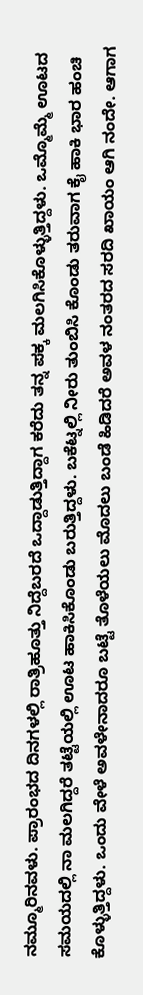ನಮ್ಮೂರಿನವಳು. ಪ್ರಾರಂಭದ ದಿನಗಳಲ್ಲಿ ರಾತ್ರಿಹೂತ್ತು ನಿದ್ದೆಬರದೆ ಒದ್ದಾಡುತ್ತಿದ್ದಾಗ ಕರೆದು ತನ್ನ ಪಕ್ಕ ಮಲಗಿಸಿಕೊಳ್ಳುತ್ತಿದ್ದಳು. ಒಮ್ಮೊಮ್ಮೆ ಊಟದ ಸಮಯದಲ್ಲಿ ನಾ ಮಲಗಿದ್ದರೆ ತಟ್ಟೆಯಲ್ಲಿ ಊಟ ಹಾಕಿಸಿಕೊಂಡು ಬರುತ್ತಿದ್ದಳು. ಬಕೆಟ್ನಲ್ಲಿ ನೀರು ತುಂಬಿಸಿ ಕೊಂಡು ತರುವಾಗ ಕೈ ಹಾಕಿ ಭಾರ ಹಂಚಿ ಕೊಳ್ಳುತ್ತಿದ್ದಳು. ಒಂದು ವೇಳೆ ಅವಳೇನಾದರೂ ಬಟ್ಟೆ ತೊಳೆಯಲು ಮೊದಲು ಬಂಡೆ ಹಿಡಿದರೆ ಅವಳ ನಂತರದ ಸರದಿ ಖಾಯಂ ಆಗಿ ನಂದೇ. ಆಗಾಗ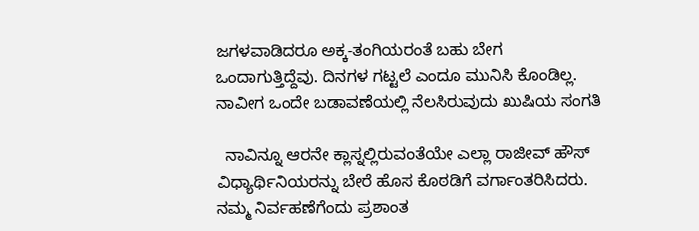ಜಗಳವಾಡಿದರೂ ಅಕ್ಕ-ತಂಗಿಯರಂತೆ ಬಹು ಬೇಗ ಒಂದಾಗುತ್ತಿದ್ದೆವು. ದಿನಗಳ ಗಟ್ಟಲೆ ಎಂದೂ ಮುನಿಸಿ ಕೊಂಡಿಲ್ಲ. ನಾವೀಗ ಒಂದೇ ಬಡಾವಣೆಯಲ್ಲಿ ನೆಲಸಿರುವುದು ಖುಷಿಯ ಸಂಗತಿ

  ನಾವಿನ್ನೂ ಆರನೇ ಕ್ಲಾಸ್ನಲ್ಲಿರುವಂತೆಯೇ ಎಲ್ಲಾ ರಾಜೀವ್ ಹೌಸ್ ವಿಧ್ಯಾರ್ಥಿನಿಯರನ್ನು ಬೇರೆ ಹೊಸ ಕೊಠಡಿಗೆ ವರ್ಗಾಂತರಿಸಿದರು. ನಮ್ಮ ನಿರ್ವಹಣೆಗೆಂದು ಪ್ರಶಾಂತ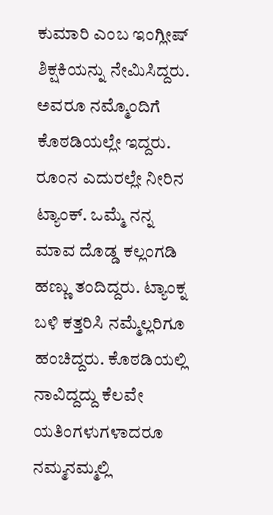ಕುಮಾರಿ ಎಂಬ ಇಂಗ್ಲೀಷ್ ಶಿಕ್ಷಕಿಯನ್ನು ನೇಮಿಸಿದ್ದರು. ಅವರೂ ನಮ್ಮೊಂದಿಗೆ ಕೊಠಡಿಯಲ್ಲೇ ಇದ್ದರು. ರೂಂನ ಎದುರಲ್ಲೇ ನೀರಿನ ಟ್ಯಾಂಕ್. ಒಮ್ಮೆ ನನ್ನ ಮಾವ ದೊಡ್ಡ ಕಲ್ಲಂಗಡಿ ಹಣ್ಣು ತಂದಿದ್ದರು. ಟ್ಯಾಂಕ್ನ ಬಳಿ ಕತ್ತರಿಸಿ ನಮ್ಮೆಲ್ಲರಿಗೂ ಹಂಚಿದ್ದರು. ಕೊಠಡಿಯಲ್ಲಿ ನಾವಿದ್ದದ್ದು ಕೆಲವೇ ಯತಿಂಗಳುಗಳಾದರೂ ನಮ್ಮನಮ್ಮಲ್ಲಿ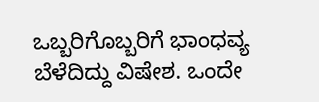ಒಬ್ಬರಿಗೊಬ್ಬರಿಗೆ ಭಾಂಧವ್ಯ ಬೆಳೆದಿದ್ದು ವಿಷೇಶ. ಒಂದೇ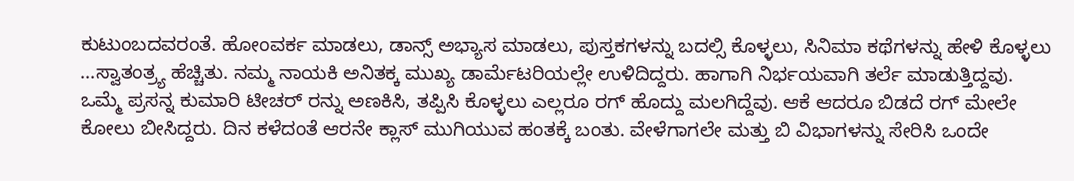ಕುಟುಂಬದವರಂತೆ. ಹೋಂವರ್ಕ ಮಾಡಲು, ಡಾನ್ಸ್ ಅಭ್ಯಾಸ ಮಾಡಲು, ಪುಸ್ತಕಗಳನ್ನು ಬದಲ್ಸಿ ಕೊಳ್ಳಲು, ಸಿನಿಮಾ ಕಥೆಗಳನ್ನು ಹೇಳಿ ಕೊಳ್ಳಲು ...ಸ್ವಾತಂತ್ರ್ಯ ಹೆಚ್ಚಿತು. ನಮ್ಮ ನಾಯಕಿ ಅನಿತಕ್ಕ ಮುಖ್ಯ ಡಾರ್ಮೆಟರಿಯಲ್ಲೇ ಉಳಿದಿದ್ದರು. ಹಾಗಾಗಿ ನಿರ್ಭಯವಾಗಿ ತರ್ಲೆ ಮಾಡುತ್ತಿದ್ದವು. ಒಮ್ಮೆ ಪ್ರಸನ್ನ ಕುಮಾರಿ ಟೀಚರ್ ರನ್ನು ಅಣಕಿಸಿ, ತಪ್ಪಿಸಿ ಕೊಳ್ಳಲು ಎಲ್ಲರೂ ರಗ್ ಹೊದ್ದು ಮಲಗಿದ್ದೆವು. ಆಕೆ ಆದರೂ ಬಿಡದೆ ರಗ್ ಮೇಲೇ ಕೋಲು ಬೀಸಿದ್ದರು. ದಿನ ಕಳೆದಂತೆ ಆರನೇ ಕ್ಲಾಸ್ ಮುಗಿಯುವ ಹಂತಕ್ಕೆ ಬಂತು. ವೇಳೆಗಾಗಲೇ ಮತ್ತು ಬಿ ವಿಭಾಗಳನ್ನು ಸೇರಿಸಿ ಒಂದೇ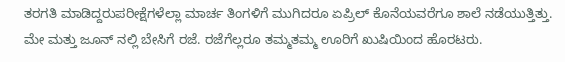ತರಗತಿ ಮಾಡಿದ್ದರುಪರೀಕ್ಷೆಗಳೆಲ್ಲಾ ಮಾರ್ಚ ತಿಂಗಳಿಗೆ ಮುಗಿದರೂ ಏಪ್ರಿಲ್ ಕೊನೆಯವರೆಗೂ ಶಾಲೆ ನಡೆಯುತ್ತಿತ್ತು. ಮೇ ಮತ್ತು ಜೂನ್ ನಲ್ಲಿ ಬೇಸಿಗೆ ರಜೆ. ರಜೆಗೆಲ್ಲರೂ ತಮ್ಮತಮ್ಮ ಊರಿಗೆ ಖುಷಿಯಿಂದ ಹೊರಟರು.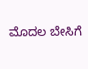ಮೊದಲ ಬೇಸಿಗೆ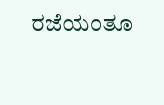ರಜೆಯಂತೂ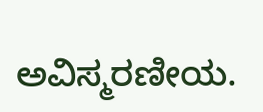ಅವಿಸ್ಮರಣೀಯ.